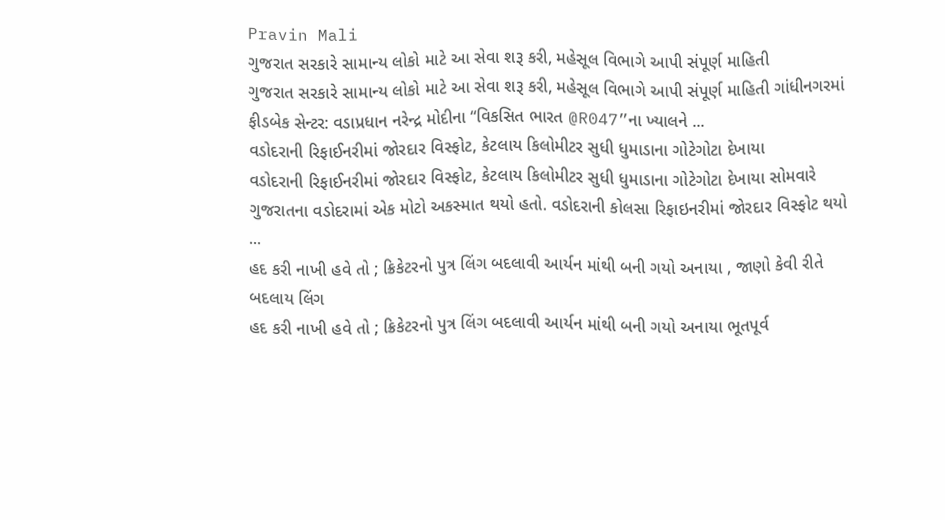Pravin Mali
ગુજરાત સરકારે સામાન્ય લોકો માટે આ સેવા શરૂ કરી, મહેસૂલ વિભાગે આપી સંપૂર્ણ માહિતી
ગુજરાત સરકારે સામાન્ય લોકો માટે આ સેવા શરૂ કરી, મહેસૂલ વિભાગે આપી સંપૂર્ણ માહિતી ગાંધીનગરમાં ફીડબેક સેન્ટર: વડાપ્રધાન નરેન્દ્ર મોદીના “વિકસિત ભારત @R047”ના ખ્યાલને ...
વડોદરાની રિફાઈનરીમાં જોરદાર વિસ્ફોટ, કેટલાય કિલોમીટર સુધી ધુમાડાના ગોટેગોટા દેખાયા
વડોદરાની રિફાઈનરીમાં જોરદાર વિસ્ફોટ, કેટલાય કિલોમીટર સુધી ધુમાડાના ગોટેગોટા દેખાયા સોમવારે ગુજરાતના વડોદરામાં એક મોટો અકસ્માત થયો હતો. વડોદરાની કોલસા રિફાઇનરીમાં જોરદાર વિસ્ફોટ થયો ...
હદ કરી નાખી હવે તો ; ક્રિકેટરનો પુત્ર લિંગ બદલાવી આર્યન માંથી બની ગયો અનાયા , જાણો કેવી રીતે બદલાય લિંગ
હદ કરી નાખી હવે તો ; ક્રિકેટરનો પુત્ર લિંગ બદલાવી આર્યન માંથી બની ગયો અનાયા ભૂતપૂર્વ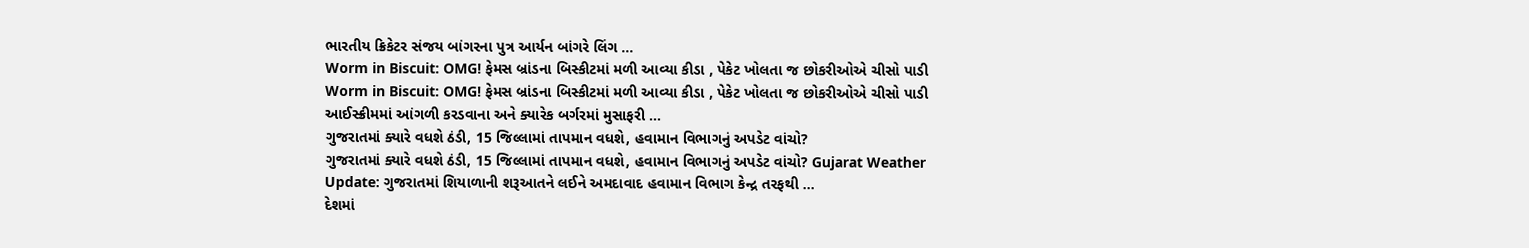ભારતીય ક્રિકેટર સંજય બાંગરના પુત્ર આર્યન બાંગરે લિંગ ...
Worm in Biscuit: OMG! ફેમસ બ્રાંડના બિસ્કીટમાં મળી આવ્યા કીડા , પેકેટ ખોલતા જ છોકરીઓએ ચીસો પાડી
Worm in Biscuit: OMG! ફેમસ બ્રાંડના બિસ્કીટમાં મળી આવ્યા કીડા , પેકેટ ખોલતા જ છોકરીઓએ ચીસો પાડી આઈસ્ક્રીમમાં આંગળી કરડવાના અને ક્યારેક બર્ગરમાં મુસાફરી ...
ગુજરાતમાં ક્યારે વધશે ઠંડી, 15 જિલ્લામાં તાપમાન વધશે, હવામાન વિભાગનું અપડેટ વાંચો?
ગુજરાતમાં ક્યારે વધશે ઠંડી, 15 જિલ્લામાં તાપમાન વધશે, હવામાન વિભાગનું અપડેટ વાંચો? Gujarat Weather Update: ગુજરાતમાં શિયાળાની શરૂઆતને લઈને અમદાવાદ હવામાન વિભાગ કેન્દ્ર તરફથી ...
દેશમાં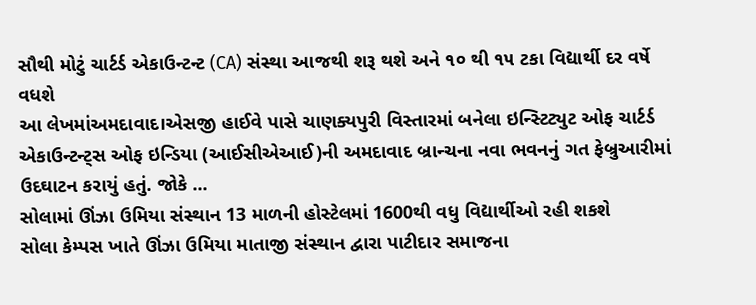સૌથી મોટું ચાર્ટર્ડ એકાઉન્ટન્ટ (CA) સંસ્થા આજથી શરૂ થશે અને ૧૦ થી ૧૫ ટકા વિદ્યાર્થી દર વર્ષે વધશે
આ લેખમાંઅમદાવાદ।એસજી હાઈવે પાસે ચાણક્યપુરી વિસ્તારમાં બનેલા ઇન્સ્ટિટ્યુટ ઓફ ચાર્ટર્ડ એકાઉન્ટન્ટ્સ ઓફ ઇન્ડિયા (આઈસીએઆઈ)ની અમદાવાદ બ્રાન્ચના નવા ભવનનું ગત ફેબ્રુઆરીમાં ઉદઘાટન કરાયું હતું. જોકે ...
સોલામાં ઊંઝા ઉમિયા સંસ્થાન 13 માળની હોસ્ટેલમાં 1600થી વધુ વિદ્યાર્થીઓ રહી શકશે
સોલા કેમ્પસ ખાતે ઊંઝા ઉમિયા માતાજી સંસ્થાન દ્વારા પાટીદાર સમાજના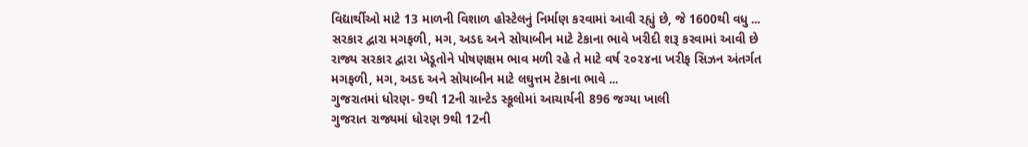વિદ્યાર્થીઓ માટે 13 માળની વિશાળ હોસ્ટેલનું નિર્માણ કરવામાં આવી રહ્યું છે, જે 1600થી વધુ ...
સરકાર દ્વારા મગફળી, મગ, અડદ અને સોયાબીન માટે ટેકાના ભાવે ખરીદી શરૂ કરવામાં આવી છે
રાજ્ય સરકાર દ્વારા ખેડૂતોને પોષણક્ષમ ભાવ મળી રહે તે માટે વર્ષ ૨૦૨૪ના ખરીફ સિઝન અંતર્ગત મગફળી, મગ, અડદ અને સોયાબીન માટે લઘુત્તમ ટેકાના ભાવે ...
ગુજરાતમાં ધોરણ- 9થી 12ની ગ્રાન્ટેડ સ્કૂલોમાં આચાર્યની 896 જગ્યા ખાલી
ગુજરાત રાજ્યમાં ધોરણ 9થી 12ની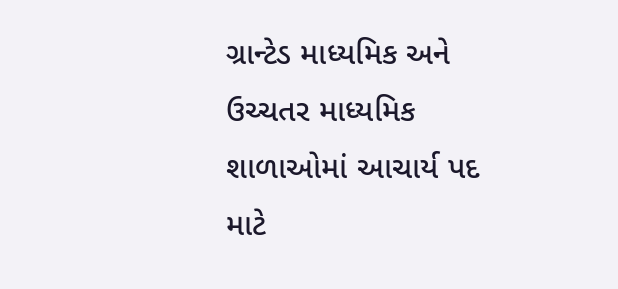ગ્રાન્ટેડ માધ્યમિક અને ઉચ્ચતર માધ્યમિક શાળાઓમાં આચાર્ય પદ માટે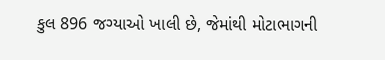કુલ 896 જગ્યાઓ ખાલી છે, જેમાંથી મોટાભાગની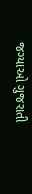જગ્યાઓ ગુજરાતી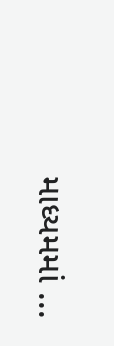માધ્યમમાં ...